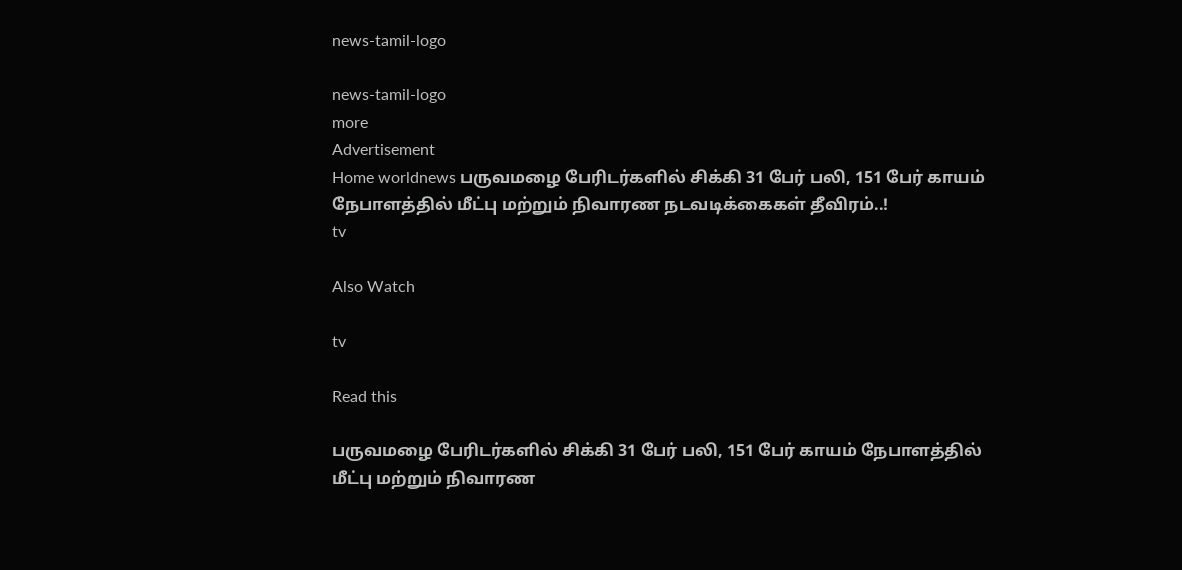news-tamil-logo

news-tamil-logo
more
Advertisement
Home worldnews பருவமழை பேரிடர்களில் சிக்கி 31 பேர் பலி, 151 பேர் காயம் நேபாளத்தில் மீட்பு மற்றும் நிவாரண நடவடிக்கைகள் தீவிரம்..!
tv

Also Watch

tv

Read this

பருவமழை பேரிடர்களில் சிக்கி 31 பேர் பலி, 151 பேர் காயம் நேபாளத்தில் மீட்பு மற்றும் நிவாரண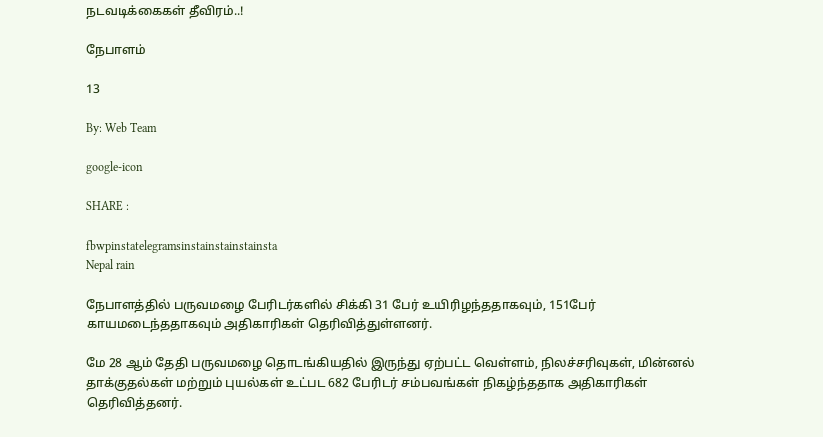நடவடிக்கைகள் தீவிரம்..!

நேபாளம்

13

By: Web Team

google-icon

SHARE :

fbwpinstatelegramsinstainstainstainsta
Nepal rain

நேபாளத்தில் பருவமழை பேரிடர்களில் சிக்கி 31 பேர் உயிரிழந்ததாகவும், 151பேர் காயமடைந்ததாகவும் அதிகாரிகள் தெரிவித்துள்ளனர்.

மே 28 ஆம் தேதி பருவமழை தொடங்கியதில் இருந்து ஏற்பட்ட வெள்ளம், நிலச்சரிவுகள், மின்னல் தாக்குதல்கள் மற்றும் புயல்கள் உட்பட 682 பேரிடர் சம்பவங்கள் நிகழ்ந்ததாக அதிகாரிகள் தெரிவித்தனர்.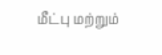மீட்பு மற்றும்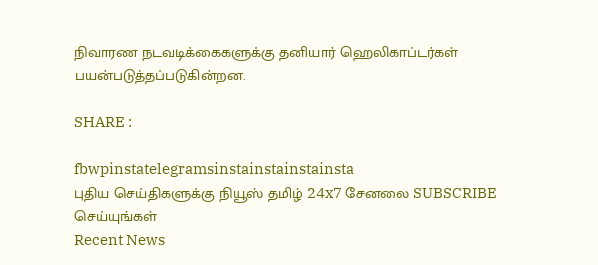நிவாரண நடவடிக்கைகளுக்கு தனியார் ஹெலிகாப்டர்கள் பயன்படுத்தப்படுகின்றன.

SHARE :

fbwpinstatelegramsinstainstainstainsta
புதிய செய்திகளுக்கு நியூஸ் தமிழ் 24x7 சேனலை SUBSCRIBE செய்யுங்கள்
Recent News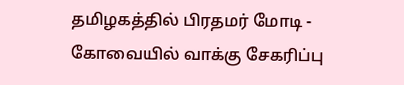தமிழகத்தில் பிரதமர் மோடி - கோவையில் வாக்கு சேகரிப்பு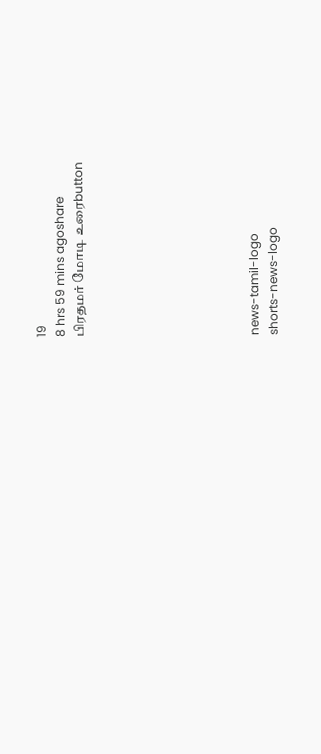19
8 hrs 59 mins agoshare
பிரதமர் மோடி உரைbutton








news-tamil-logo
shorts-news-logo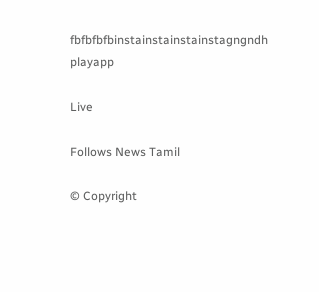fbfbfbfbinstainstainstainstagngndh
playapp

Live

Follows News Tamil

© Copyright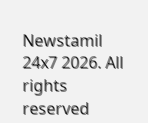Newstamil 24x7 2026. All rights reserved